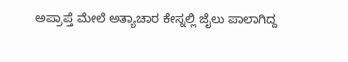ಅಪ್ರಾಪ್ತೆ ಮೇಲೆ ಅತ್ಯಾಚಾರ ಕೇಸ್ನಲ್ಲಿ ಜೈಲು ಪಾಲಾಗಿದ್ದ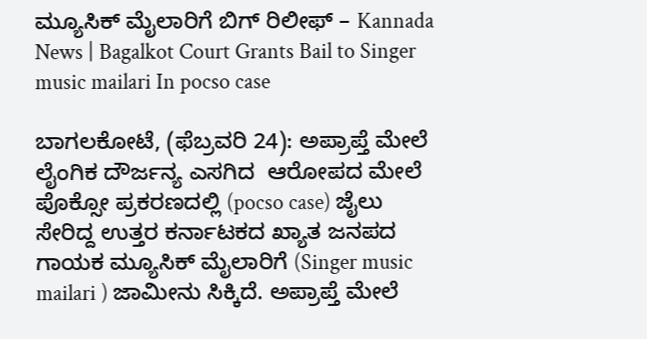ಮ್ಯೂಸಿಕ್ ಮೈಲಾರಿಗೆ ಬಿಗ್ ರಿಲೀಫ್ – Kannada News | Bagalkot Court Grants Bail to Singer music mailari In pocso case

ಬಾಗಲಕೋಟೆ, (ಫೆಬ್ರವರಿ 24): ಅಪ್ರಾಪ್ತೆ ಮೇಲೆ ಲೈಂಗಿಕ ದೌರ್ಜನ್ಯ ಎಸಗಿದ  ಆರೋಪದ ಮೇಲೆ ಪೊಕ್ಸೋ ಪ್ರಕರಣದಲ್ಲಿ (pocso case) ಜೈಲು ಸೇರಿದ್ದ ಉತ್ತರ ಕರ್ನಾಟಕದ ಖ್ಯಾತ ಜನಪದ ಗಾಯಕ ಮ್ಯೂಸಿಕ್ ಮೈಲಾರಿಗೆ (Singer music mailari ) ಜಾಮೀನು ಸಿಕ್ಕಿದೆ. ಅಪ್ರಾಪ್ತೆ ಮೇಲೆ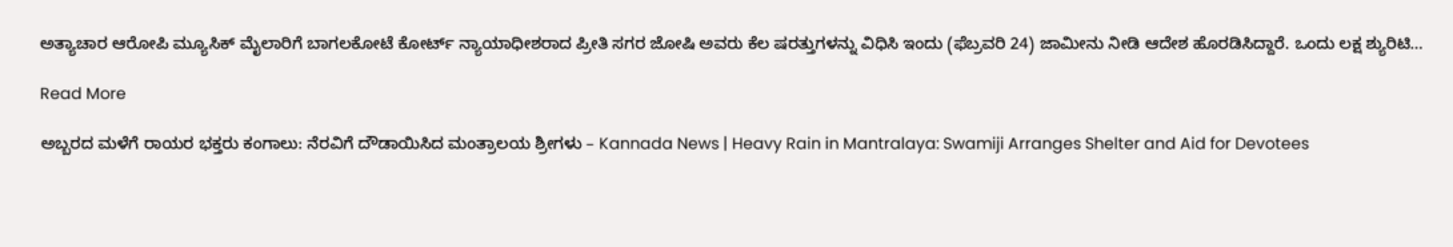ಅತ್ಯಾಚಾರ ಆರೋಪಿ ಮ್ಯೂಸಿಕ್ ಮೈಲಾರಿಗೆ ಬಾಗಲಕೋಟೆ ಕೋರ್ಟ್ ನ್ಯಾಯಾಧೀಶರಾದ ಪ್ರೀತಿ ಸಗರ ಜೋಷಿ ಅವರು ಕೆಲ ಷರತ್ತುಗಳನ್ನು ವಿಧಿಸಿ ಇಂದು (ಫೆಬ್ರವರಿ 24) ಜಾಮೀನು ನೀಡಿ ಆದೇಶ ಹೊರಡಿಸಿದ್ದಾರೆ. ಒಂದು ಲಕ್ಷ ಶ್ಯುರಿಟಿ…

Read More

ಅಬ್ಬರದ ಮಳೆಗೆ ರಾಯರ ಭಕ್ತರು ಕಂಗಾಲು: ನೆರವಿಗೆ ದೌಡಾಯಿಸಿದ ಮಂತ್ರಾಲಯ ಶ್ರೀಗಳು – Kannada News | Heavy Rain in Mantralaya: Swamiji Arranges Shelter and Aid for Devotees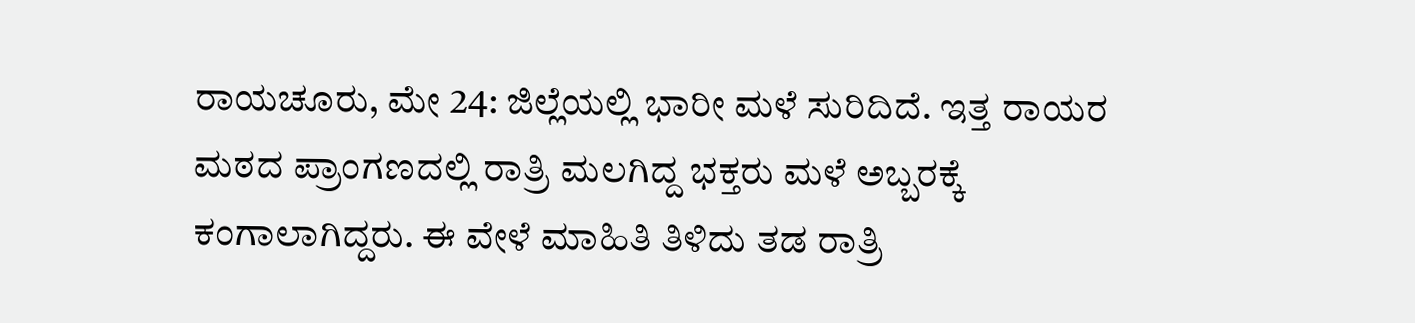ರಾಯಚೂರು, ಮೇ 24: ಜಿಲ್ಲೆಯಲ್ಲಿ ಭಾರೀ ಮಳೆ ಸುರಿದಿದೆ. ಇತ್ತ ರಾಯರ ಮಠದ ಪ್ರಾಂಗಣದಲ್ಲಿ ರಾತ್ರಿ ಮಲಗಿದ್ದ ಭಕ್ತರು ಮಳೆ ಅಬ್ಬರಕ್ಕೆ ಕಂಗಾಲಾಗಿದ್ದರು. ಈ ವೇಳೆ ಮಾಹಿತಿ ತಿಳಿದು ತಡ ರಾತ್ರಿ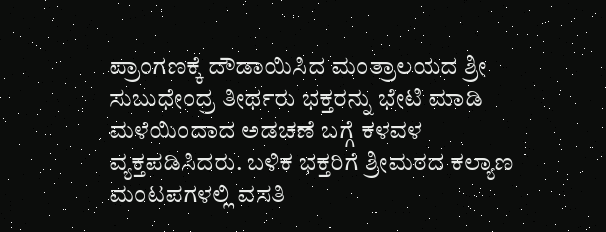ಪ್ರಾಂಗಣಕ್ಕೆ ದೌಡಾಯಿಸಿದ ಮಂತ್ರಾಲಯದ ಶ್ರೀ ಸುಬುಧೇಂದ್ರ ತೀರ್ಥರು ಭಕ್ತರನ್ನು ಭೇಟಿ ಮಾಡಿ ಮಳೆಯಿಂದಾದ ಅಡಚಣೆ ಬಗ್ಗೆ ಕಳವಳ ವ್ಯಕ್ತಪಡಿಸಿದರು. ಬಳಿಕ ಭಕ್ತರಿಗೆ ಶ್ರೀಮಠದ ಕಲ್ಯಾಣ‌ ಮಂಟಪಗಳಲ್ಲಿ ವಸತಿ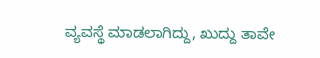ವ್ಯವಸ್ಥೆ ಮಾಡಲಾಗಿದ್ದು, ಖುದ್ದು ತಾವೇ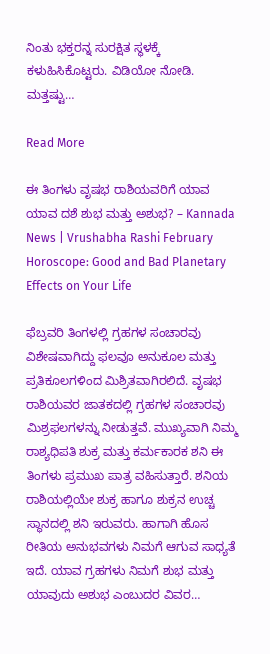ನಿಂತು ಭಕ್ತರನ್ನ ಸುರಕ್ಷಿತ ಸ್ಥಳಕ್ಕೆ ಕಳುಹಿಸಿಕೊಟ್ಟರು. ವಿಡಿಯೋ ನೋಡಿ. ಮತ್ತಷ್ಟು…

Read More

ಈ ತಿಂಗಳು ವೃಷಭ ರಾಶಿಯವರಿಗೆ ಯಾವ ಯಾವ ದಶೆ ಶುಭ ಮತ್ತು ಅಶುಭ? – Kannada News | Vrushabha Rashi February Horoscope: Good and Bad Planetary Effects on Your Life

ಫೆಬ್ರವರಿ ತಿಂಗಳಲ್ಲಿ ಗ್ರಹಗಳ ಸಂಚಾರವು ವಿಶೇಷವಾಗಿದ್ದು ಫಲವೂ ಅನುಕೂಲ ಮತ್ತು ಪ್ರತಿಕೂಲಗಳಿಂದ ಮಿಶ್ರಿತವಾಗಿರಲಿದೆ. ವೃಷಭ ರಾಶಿಯವರ ಜಾತಕದಲ್ಲಿ ಗ್ರಹಗಳ ಸಂಚಾರವು ಮಿಶ್ರಫಲಗಳನ್ನು ನೀಡುತ್ತವೆ. ಮುಖ್ಯವಾಗಿ ನಿಮ್ಮ ರಾಶ್ಯಧಿಪತಿ ಶುಕ್ರ ಮತ್ತು ಕರ್ಮಕಾರಕ ಶನಿ ಈ ತಿಂಗಳು ಪ್ರಮುಖ ಪಾತ್ರ ವಹಿಸುತ್ತಾರೆ. ಶನಿಯ ರಾಶಿಯಲ್ಲಿಯೇ ಶುಕ್ರ ಹಾಗೂ ಶುಕ್ರನ ಉಚ್ಚ ಸ್ಥಾನದಲ್ಲಿ ಶನಿ ಇರುವರು. ಹಾಗಾಗಿ ಹೊಸ ರೀತಿಯ ಅನುಭವಗಳು ನಿಮಗೆ ಆಗುವ ಸಾಧ್ಯತೆ ಇದೆ. ಯಾವ ಗ್ರಹಗಳು ನಿಮಗೆ ಶುಭ ಮತ್ತು ಯಾವುದು ಅಶುಭ ಎಂಬುದರ ವಿವರ…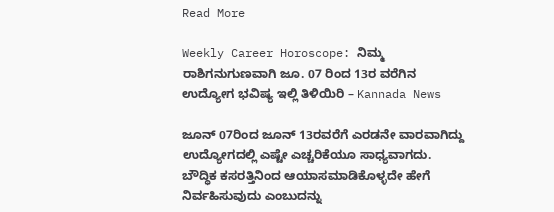Read More

Weekly Career Horoscope: ನಿಮ್ಮ ರಾಶಿಗನುಗುಣವಾಗಿ ಜೂ. 07 ರಿಂದ 13ರ ವರೆಗಿನ ಉದ್ಯೋಗ ಭವಿಷ್ಯ ಇಲ್ಲಿ ತಿಳಿಯಿರಿ – Kannada News

ಜೂನ್ 07ರಿಂದ ಜೂನ್‌ 13ರವರೆಗೆ ಎರಡನೇ ವಾರವಾಗಿದ್ದು ಉದ್ಯೋಗದಲ್ಲಿ ಎಷ್ಟೇ ಎಚ್ಚರಿಕೆಯೂ ಸಾಧ್ಯವಾಗದು. ಬೌದ್ಧಿಕ ಕಸರತ್ತಿನಿಂದ ಆಯಾಸಮಾಡಿಕೊಳ್ಳದೇ ಹೇಗೆ ನಿರ್ವಹಿಸುವುದು ಎಂಬುದನ್ನು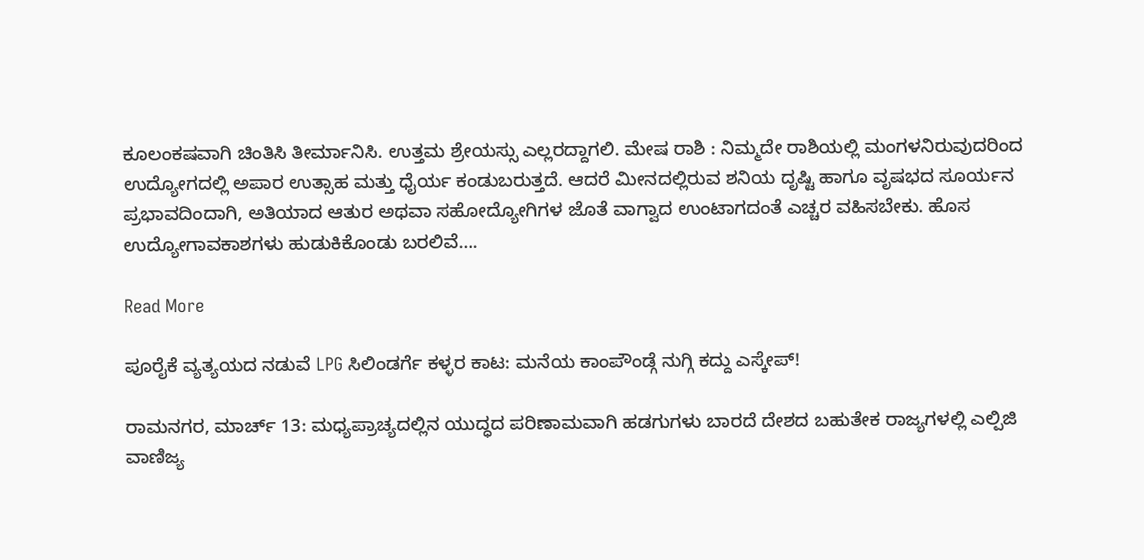ಕೂಲಂಕಷವಾಗಿ ಚಿಂತಿಸಿ ತೀರ್ಮಾನಿಸಿ. ಉತ್ತಮ ಶ್ರೇಯಸ್ಸು ಎಲ್ಲರದ್ದಾಗಲಿ. ಮೇಷ ರಾಶಿ : ನಿಮ್ಮದೇ ರಾಶಿಯಲ್ಲಿ ಮಂಗಳನಿರುವುದರಿಂದ ಉದ್ಯೋಗದಲ್ಲಿ ಅಪಾರ ಉತ್ಸಾಹ ಮತ್ತು ಧೈರ್ಯ ಕಂಡುಬರುತ್ತದೆ. ಆದರೆ ಮೀನದಲ್ಲಿರುವ ಶನಿಯ ದೃಷ್ಟಿ ಹಾಗೂ ವೃಷಭದ ಸೂರ್ಯನ ಪ್ರಭಾವದಿಂದಾಗಿ, ಅತಿಯಾದ ಆತುರ ಅಥವಾ ಸಹೋದ್ಯೋಗಿಗಳ ಜೊತೆ ವಾಗ್ವಾದ ಉಂಟಾಗದಂತೆ ಎಚ್ಚರ ವಹಿಸಬೇಕು. ಹೊಸ ಉದ್ಯೋಗಾವಕಾಶಗಳು ಹುಡುಕಿಕೊಂಡು ಬರಲಿವೆ….

Read More

ಪೂರೈಕೆ ವ್ಯತ್ಯಯದ ನಡುವೆ LPG ಸಿಲಿಂಡರ್ಗೆ ಕಳ್ಳರ ಕಾಟ: ಮನೆಯ ಕಾಂಪೌಂಡ್ಗೆ ನುಗ್ಗಿ ಕದ್ದು ಎಸ್ಕೇಪ್!

ರಾಮನಗರ, ಮಾರ್ಚ್ 13: ಮಧ್ಯಪ್ರಾಚ್ಯದಲ್ಲಿನ ಯುದ್ಧದ ಪರಿಣಾಮವಾಗಿ ಹಡಗುಗಳು ಬಾರದೆ ದೇಶದ ಬಹುತೇಕ ರಾಜ್ಯಗಳಲ್ಲಿ ಎಲ್ಪಿಜಿ ವಾಣಿಜ್ಯ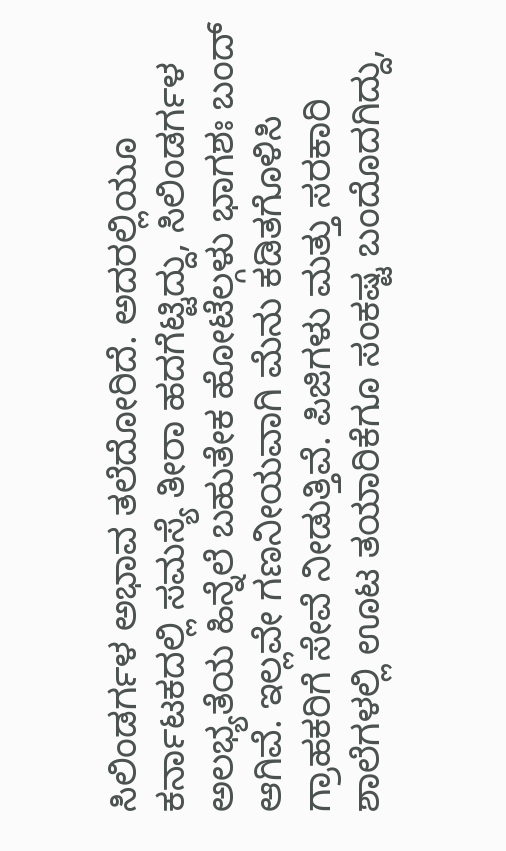ಸಿಲಿಂಡರ್ಗಳ ಅಭಾವ ತಲೆದೋರಿದೆ. ಅದರಲ್ಲಿಯೂ ಕರ್ನಾಟಕದಲ್ಲಿ ಸಮಸ್ಯೆ ತೀರಾ ಹದಗೆಟ್ಟಿದ್ದು, ಸಿಲಿಂಡರ್ಗಳ ಅಲಭ್ಯತೆಯ ಹಿನ್ನೆಲೆ ಬಹುತೇಕ ಹೋಟೆಲ್ಗಳು ಭಾಗಶಃ ಬಂದ್ ಆಗಿವೆ. ಇಲ್ಲವೇ ಗಣನೀಯವಾಗಿ ಮೆನು ಕಡಿತಗೊಳಿಸಿ ಗ್ರಾಹಕರಿಗೆ ಸೇವೆ ನೀಡುತ್ತಿವೆ. ಪಿಜಿಗಳು ಮತ್ತು ಸರಕಾರಿ ಶಾಲೆಗಳಲ್ಲಿ ಊಟ ತಯಾರಿಕೆಗೂ ಸಂಕಷ್ಟ ಬಂದೊದಗಿದ್ದು,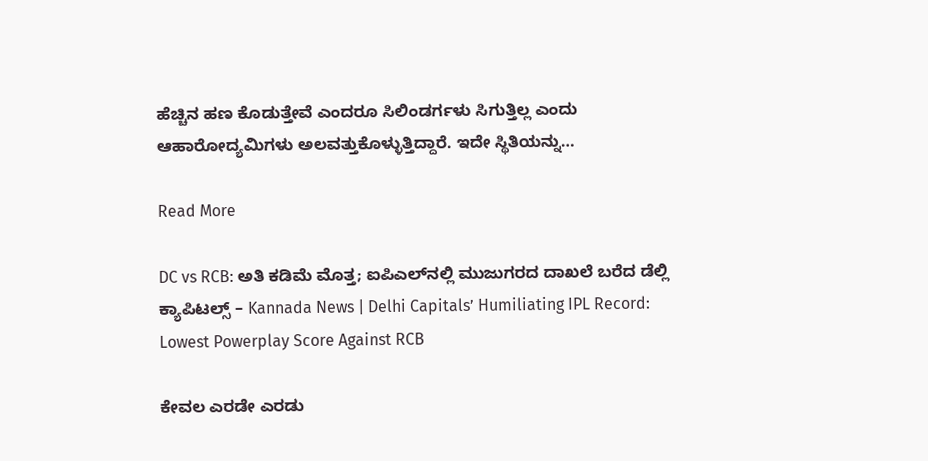ಹೆಚ್ಚಿನ ಹಣ ಕೊಡುತ್ತೇವೆ ಎಂದರೂ ಸಿಲಿಂಡರ್ಗಳು ಸಿಗುತ್ತಿಲ್ಲ ಎಂದು ಆಹಾರೋದ್ಯಮಿಗಳು ಅಲವತ್ತುಕೊಳ್ಳುತ್ತಿದ್ದಾರೆ. ಇದೇ ಸ್ಥಿತಿಯನ್ನು…

Read More

DC vs RCB: ಅತಿ ಕಡಿಮೆ ಮೊತ್ತ; ಐಪಿಎಲ್‌ನಲ್ಲಿ ಮುಜುಗರದ ದಾಖಲೆ ಬರೆದ ಡೆಲ್ಲಿ ಕ್ಯಾಪಿಟಲ್ಸ್ – Kannada News | Delhi Capitals’ Humiliating IPL Record: Lowest Powerplay Score Against RCB

ಕೇವಲ ಎರಡೇ ಎರಡು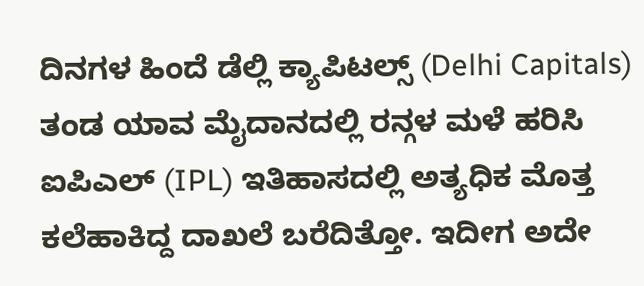ದಿನಗಳ ಹಿಂದೆ ಡೆಲ್ಲಿ ಕ್ಯಾಪಿಟಲ್ಸ್ (Delhi Capitals) ತಂಡ ಯಾವ ಮೈದಾನದಲ್ಲಿ ರನ್ಗಳ ಮಳೆ ಹರಿಸಿ ಐಪಿಎಲ್‌ (IPL) ಇತಿಹಾಸದಲ್ಲಿ ಅತ್ಯಧಿಕ ಮೊತ್ತ ಕಲೆಹಾಕಿದ್ದ ದಾಖಲೆ ಬರೆದಿತ್ತೋ. ಇದೀಗ ಅದೇ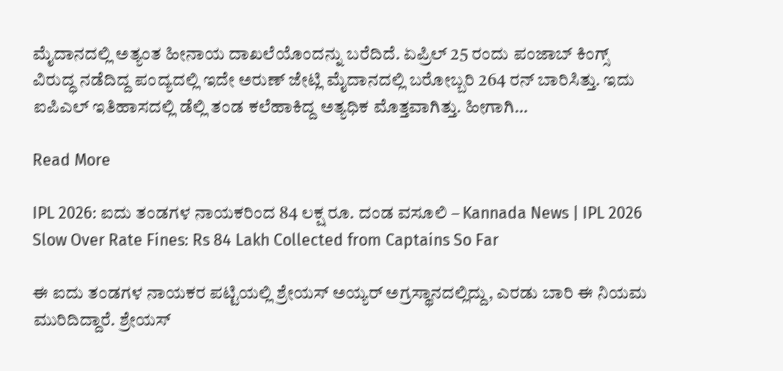ಮೈದಾನದಲ್ಲಿ ಅತ್ಯಂತ ಹೀನಾಯ ದಾಖಲೆಯೊಂದನ್ನು ಬರೆದಿದೆ. ಏಪ್ರಿಲ್ 25 ರಂದು ಪಂಜಾಬ್ ಕಿಂಗ್ಸ್ ವಿರುದ್ಧ ನಡೆದಿದ್ದ ಪಂದ್ಯದಲ್ಲಿ ಇದೇ ಅರುಣ್ ಜೇಟ್ಲಿ ಮೈದಾನದಲ್ಲಿ ಬರೋಬ್ಬರಿ 264 ರನ್ ಬಾರಿಸಿತ್ತು. ಇದು ಐಪಿಎಲ್ ಇತಿಹಾಸದಲ್ಲಿ ಡೆಲ್ಲಿ ತಂಡ ಕಲೆಹಾಕಿದ್ದ ಅತ್ಯಧಿಕ ಮೊತ್ತವಾಗಿತ್ತು. ಹೀಗಾಗಿ…

Read More

IPL 2026: ಐದು ತಂಡಗಳ ನಾಯಕರಿಂದ 84 ಲಕ್ಷ ರೂ. ದಂಡ ವಸೂಲಿ – Kannada News | IPL 2026 Slow Over Rate Fines: Rs 84 Lakh Collected from Captains So Far

ಈ ಐದು ತಂಡಗಳ ನಾಯಕರ ಪಟ್ಟಿಯಲ್ಲಿ ಶ್ರೇಯಸ್ ಅಯ್ಯರ್ ಅಗ್ರಸ್ಥಾನದಲ್ಲಿದ್ದು, ಎರಡು ಬಾರಿ ಈ ನಿಯಮ ಮುರಿದಿದ್ದಾರೆ. ಶ್ರೇಯಸ್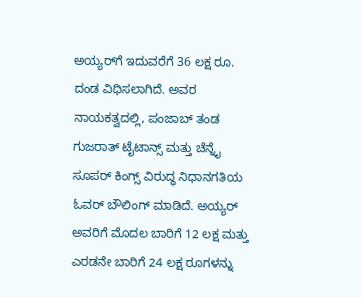ಅಯ್ಯರ್‌ಗೆ ಇದುವರೆಗೆ 36 ಲಕ್ಷ ರೂ. ದಂಡ ವಿಧಿಸಲಾಗಿದೆ. ಅವರ ನಾಯಕತ್ವದಲ್ಲಿ, ಪಂಜಾಬ್ ತಂಡ ಗುಜರಾತ್ ಟೈಟಾನ್ಸ್ ಮತ್ತು ಚೆನ್ನೈ ಸೂಪರ್ ಕಿಂಗ್ಸ್ ವಿರುದ್ಧ ನಿಧಾನಗತಿಯ ಓವರ್ ಬೌಲಿಂಗ್ ಮಾಡಿದೆ. ಅಯ್ಯರ್ ಅವರಿಗೆ ಮೊದಲ ಬಾರಿಗೆ 12 ಲಕ್ಷ ಮತ್ತು ಎರಡನೇ ಬಾರಿಗೆ 24 ಲಕ್ಷ ರೂಗಳನ್ನು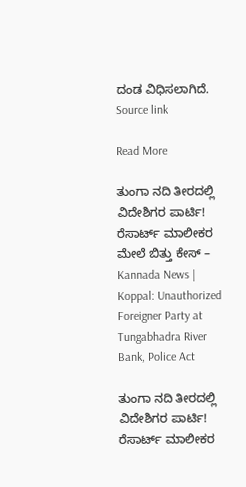ದಂಡ ವಿಧಿಸಲಾಗಿದೆ. Source link

Read More

ತುಂಗಾ ನದಿ ತೀರದಲ್ಲಿ ವಿದೇಶಿಗರ ಪಾರ್ಟಿ! ರೆಸಾರ್ಟ್ ಮಾಲೀಕರ ಮೇಲೆ ಬಿತ್ತು ಕೇಸ್ – Kannada News | Koppal: Unauthorized Foreigner Party at Tungabhadra River Bank, Police Act

ತುಂಗಾ ನದಿ ತೀರದಲ್ಲಿ ವಿದೇಶಿಗರ ಪಾರ್ಟಿ! ರೆಸಾರ್ಟ್ ಮಾಲೀಕರ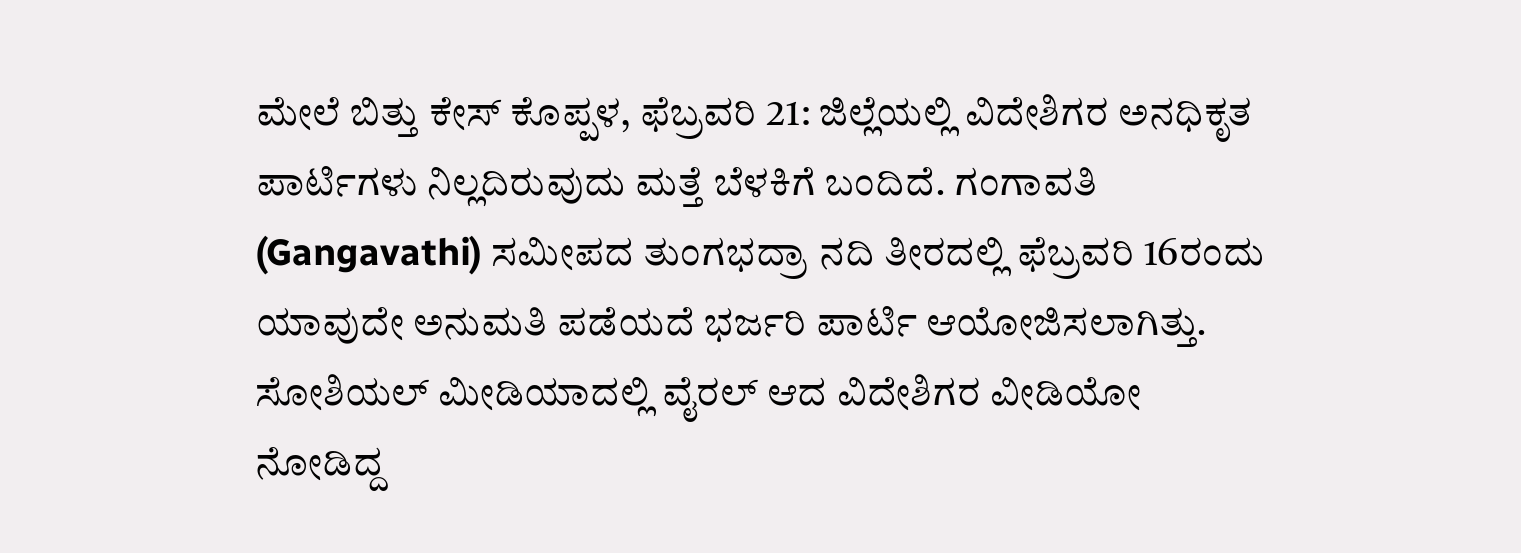ಮೇಲೆ ಬಿತ್ತು ಕೇಸ್ ಕೊಪ್ಪಳ, ಫೆಬ್ರವರಿ 21: ಜಿಲ್ಲೆಯಲ್ಲಿ ವಿದೇಶಿಗರ ಅನಧಿಕೃತ ಪಾರ್ಟಿಗಳು ನಿಲ್ಲದಿರುವುದು ಮತ್ತೆ ಬೆಳಕಿಗೆ ಬಂದಿದೆ. ಗಂಗಾವತಿ (Gangavathi) ಸಮೀಪದ ತುಂಗಭದ್ರಾ ನದಿ ತೀರದಲ್ಲಿ ಫೆಬ್ರವರಿ 16ರಂದು ಯಾವುದೇ ಅನುಮತಿ ಪಡೆಯದೆ ಭರ್ಜರಿ ಪಾರ್ಟಿ ಆಯೋಜಿಸಲಾಗಿತ್ತು. ಸೋಶಿಯಲ್ ಮೀಡಿಯಾದಲ್ಲಿ ವೈರಲ್ ಆದ ವಿದೇಶಿಗರ ವೀಡಿಯೋ ನೋಡಿದ್ದ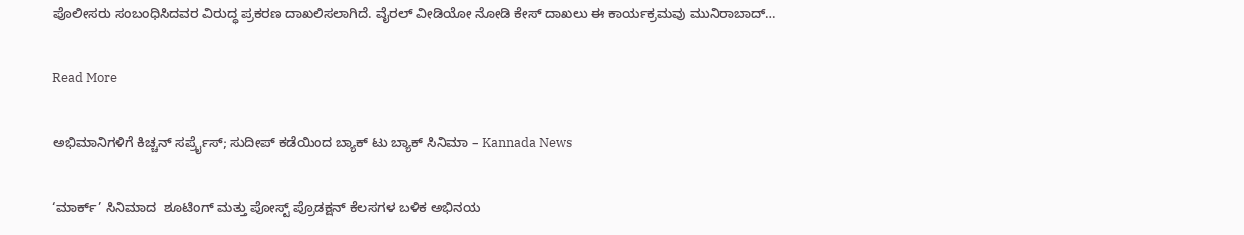ಪೊಲೀಸರು ಸಂಬಂಧಿಸಿದವರ ವಿರುದ್ಧ ಪ್ರಕರಣ ದಾಖಲಿಸಲಾಗಿದೆ. ವೈರಲ್ ವೀಡಿಯೋ ನೋಡಿ ಕೇಸ್ ದಾಖಲು ಈ ಕಾರ್ಯಕ್ರಮವು ಮುನಿರಾಬಾದ್…

Read More

ಅಭಿಮಾನಿಗಳಿಗೆ ಕಿಚ್ಚನ್ ಸರ್ಪ್ರೈಸ್; ಸುದೀಪ್ ಕಡೆಯಿಂದ ಬ್ಯಾಕ್ ಟು ಬ್ಯಾಕ್ ಸಿನಿಮಾ – Kannada News

‘ಮಾರ್ಕ್’ ಸಿನಿಮಾದ  ಶೂಟಿಂಗ್ ಮತ್ತು ಪೋಸ್ಟ್ ಪ್ರೊಡಕ್ಷನ್ ಕೆಲಸಗಳ ಬಳಿಕ ಅಭಿನಯ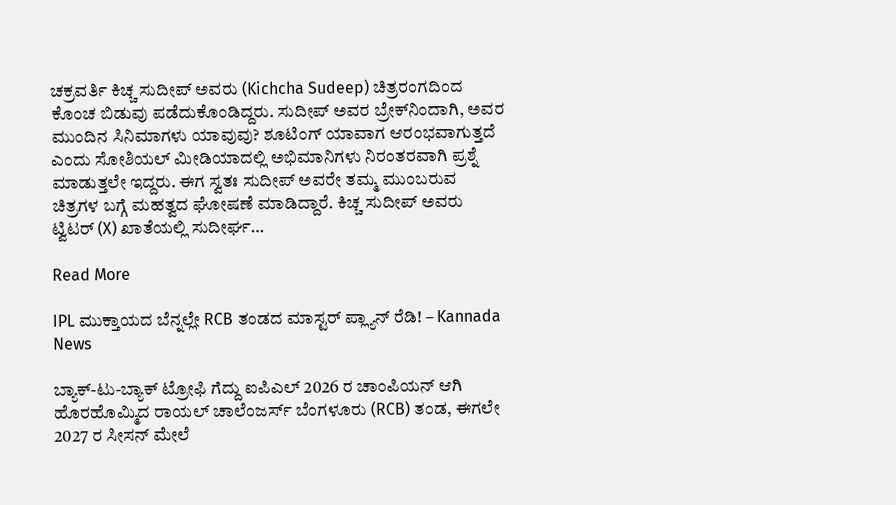ಚಕ್ರವರ್ತಿ ಕಿಚ್ಚ ಸುದೀಪ್ ಅವರು (Kichcha Sudeep) ಚಿತ್ರರಂಗದಿಂದ ಕೊಂಚ ಬಿಡುವು ಪಡೆದುಕೊಂಡಿದ್ದರು. ಸುದೀಪ್ ಅವರ ಬ್ರೇಕ್‌ನಿಂದಾಗಿ, ಅವರ ಮುಂದಿನ ಸಿನಿಮಾಗಳು ಯಾವುವು? ಶೂಟಿಂಗ್ ಯಾವಾಗ ಆರಂಭವಾಗುತ್ತದೆ ಎಂದು ಸೋಶಿಯಲ್ ಮೀಡಿಯಾದಲ್ಲಿ ಅಭಿಮಾನಿಗಳು ನಿರಂತರವಾಗಿ ಪ್ರಶ್ನೆ ಮಾಡುತ್ತಲೇ ಇದ್ದರು. ಈಗ ಸ್ವತಃ ಸುದೀಪ್ ಅವರೇ ತಮ್ಮ ಮುಂಬರುವ ಚಿತ್ರಗಳ ಬಗ್ಗೆ ಮಹತ್ವದ ಘೋಷಣೆ ಮಾಡಿದ್ದಾರೆ. ಕಿಚ್ಚ ಸುದೀಪ್ ಅವರು ಟ್ವಿಟರ್ (X) ಖಾತೆಯಲ್ಲಿ ಸುದೀರ್ಘ…

Read More

IPL ಮುಕ್ತಾಯದ ಬೆನ್ನಲ್ಲೇ RCB ತಂಡದ ಮಾಸ್ಟರ್ ಪ್ಲ್ಯಾನ್ ರೆಡಿ! – Kannada News

ಬ್ಯಾಕ್-ಟು-ಬ್ಯಾಕ್ ಟ್ರೋಫಿ ಗೆದ್ದು ಐಪಿಎಲ್ 2026 ರ ಚಾಂಪಿಯನ್ ಆಗಿ ಹೊರಹೊಮ್ಮಿದ ರಾಯಲ್ ಚಾಲೆಂಜರ್ಸ್ ಬೆಂಗಳೂರು (RCB) ತಂಡ, ಈಗಲೇ 2027 ರ ಸೀಸನ್‌ ಮೇಲೆ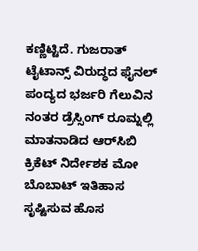ಕಣ್ಣಿಟ್ಟಿದೆ. ಗುಜರಾತ್ ಟೈಟಾನ್ಸ್ ವಿರುದ್ಧದ ಫೈನಲ್ ಪಂದ್ಯದ ಭರ್ಜರಿ ಗೆಲುವಿನ ನಂತರ ಡ್ರೆಸ್ಸಿಂಗ್ ರೂಮ್ನಲ್ಲಿ ಮಾತನಾಡಿದ ಆರ್‌ಸಿಬಿ ಕ್ರಿಕೆಟ್ ನಿರ್ದೇಶಕ ಮೋ ಬೊಬಾಟ್ ಇತಿಹಾಸ ಸೃಷ್ಟಿಸುವ ಹೊಸ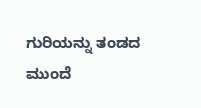ಗುರಿಯನ್ನು ತಂಡದ ಮುಂದೆ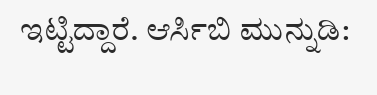ಇಟ್ಟಿದ್ದಾರೆ. ಆರ್ಸಿಬಿ ಮುನ್ನುಡಿ: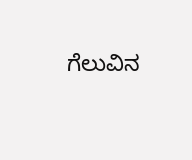ಗೆಲುವಿನ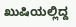ಖುಷಿಯಲ್ಲಿದ್ದ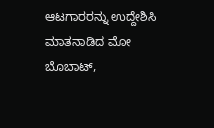ಆಟಗಾರರನ್ನು ಉದ್ದೇಶಿಸಿ ಮಾತನಾಡಿದ ಮೋ ಬೊಬಾಟ್,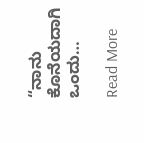“ನಾನು ಕೊನೆಯದಾಗಿ ಒಂದು…

Read More